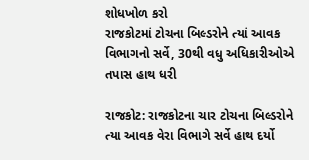શોધખોળ કરો
રાજકોટમાં ટોચના બિલ્ડરોને ત્યાં આવક વિભાગનો સર્વે, 30થી વધુ અધિકારીઓએ તપાસ હાથ ધરી

રાજકોટ: રાજકોટના ચાર ટોચના બિલ્ડરોને ત્યા આવક વેરા વિભાગે સર્વે હાથ દર્યો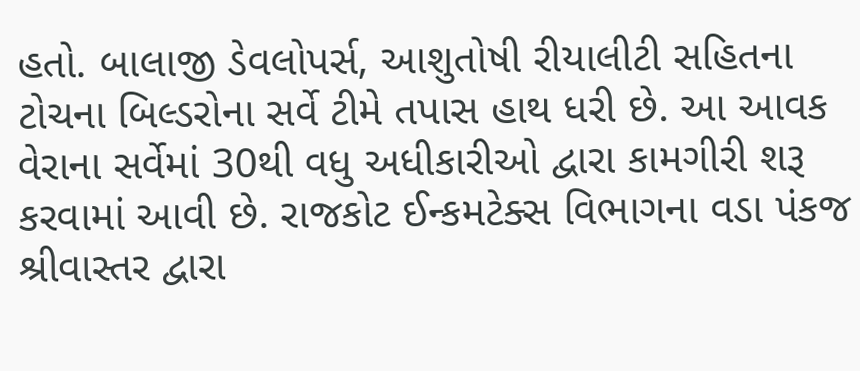હતો. બાલાજી ડેવલોપર્સ, આશુતોષી રીયાલીટી સહિતના ટોચના બિલ્ડરોના સર્વે ટીમે તપાસ હાથ ધરી છે. આ આવક વેરાના સર્વેમાં 30થી વધુ અધીકારીઓ દ્વારા કામગીરી શરૂ કરવામાં આવી છે. રાજકોટ ઈન્કમટેક્સ વિભાગના વડા પંકજ શ્રીવાસ્તર દ્વારા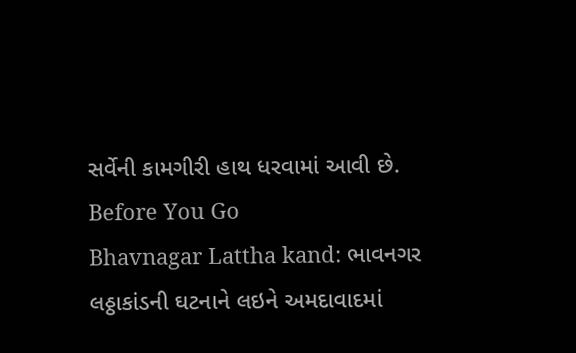સર્વેની કામગીરી હાથ ધરવામાં આવી છે.
Before You Go
Bhavnagar Lattha kand: ભાવનગર લઠ્ઠાકાંડની ઘટનાને લઇને અમદાવાદમાં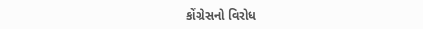કોંગ્રેસનો વિરોધ